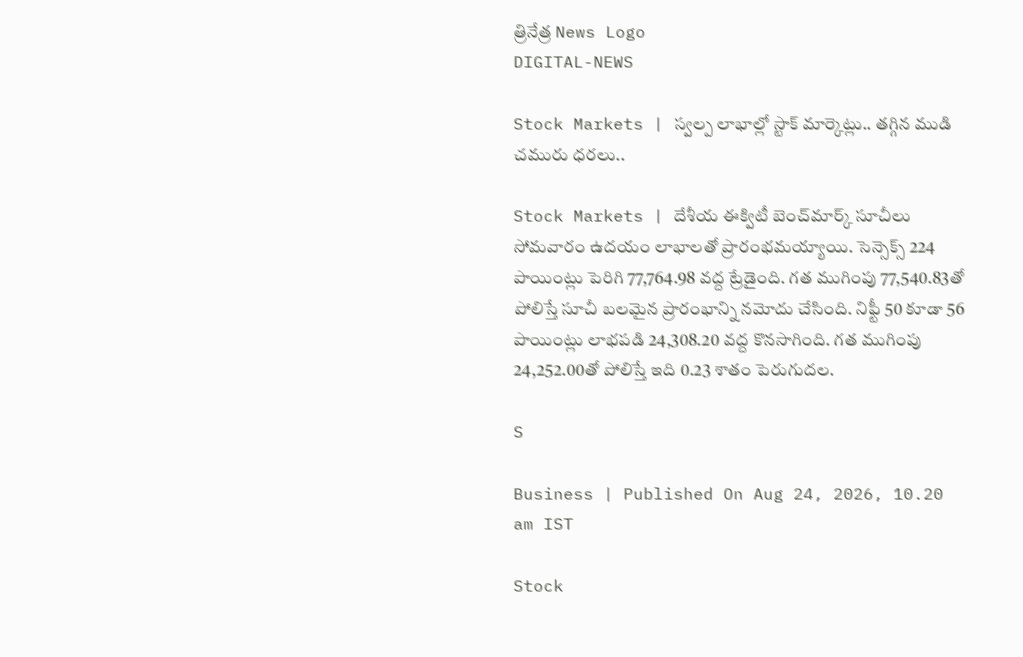త్రినేత్ర News Logo
DIGITAL-NEWS

Stock Markets | స్వ‌ల్ప లాభాల్లో స్టాక్ మార్కెట్లు.. త‌గ్గిన ముడి చ‌మురు ధ‌ర‌లు..

Stock Markets | దేశీయ ఈక్విటీ బెంచ్‌మార్క్‌ సూచీలు సోమవారం ఉదయం లాభాలతో ప్రారంభమయ్యాయి. సెన్సెక్స్‌ 224 పాయింట్లు పెరిగి 77,764.98 వద్ద ట్రేడైంది. గత ముగింపు 77,540.83తో పోలిస్తే సూచీ బలమైన ప్రారంభాన్ని నమోదు చేసింది. నిఫ్టీ 50 కూడా 56 పాయింట్లు లాభపడి 24,308.20 వద్ద కొనసాగింది. గత ముగింపు 24,252.00తో పోలిస్తే ఇది 0.23 శాతం పెరుగుదల.

S

Business | Published On Aug 24, 2026, 10.20 am IST

Stock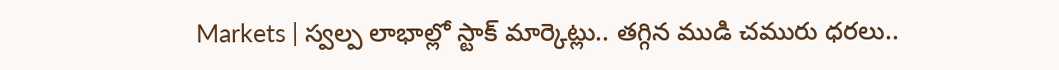Markets | స్వ‌ల్ప లాభాల్లో స్టాక్ మార్కెట్లు.. త‌గ్గిన ముడి చ‌మురు ధ‌ర‌లు..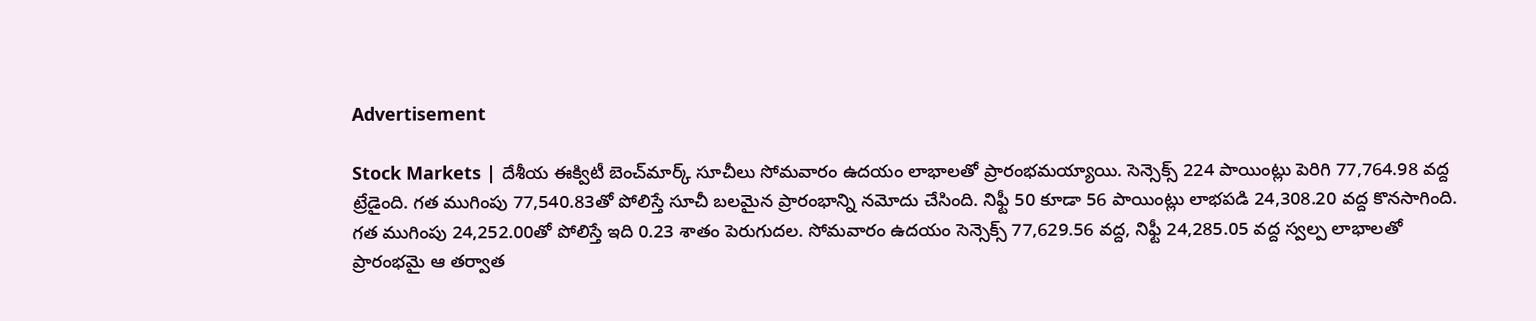Advertisement

Stock Markets | దేశీయ ఈక్విటీ బెంచ్‌మార్క్‌ సూచీలు సోమవారం ఉదయం లాభాలతో ప్రారంభమయ్యాయి. సెన్సెక్స్‌ 224 పాయింట్లు పెరిగి 77,764.98 వద్ద ట్రేడైంది. గత ముగింపు 77,540.83తో పోలిస్తే సూచీ బలమైన ప్రారంభాన్ని నమోదు చేసింది. నిఫ్టీ 50 కూడా 56 పాయింట్లు లాభపడి 24,308.20 వద్ద కొనసాగింది. గత ముగింపు 24,252.00తో పోలిస్తే ఇది 0.23 శాతం పెరుగుదల. సోమవారం ఉదయం సెన్సెక్స్‌ 77,629.56 వద్ద, నిఫ్టీ 24,285.05 వద్ద స్వల్ప లాభాలతో ప్రారంభమై ఆ తర్వాత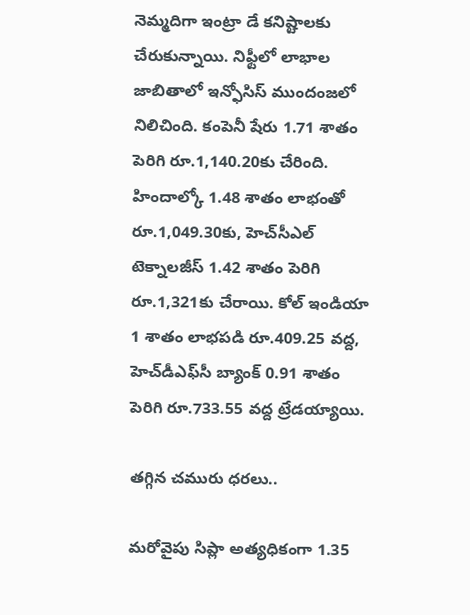నెమ్మ‌దిగా ఇంట్రా డే క‌నిష్టాల‌కు చేరుకున్నాయి. నిఫ్టీలో లాభాల జాబితాలో ఇన్ఫోసిస్‌ ముందంజలో నిలిచింది. కంపెనీ షేరు 1.71 శాతం పెరిగి రూ.1,140.20కు చేరింది. హిందాల్కో 1.48 శాతం లాభంతో రూ.1,049.30కు, హెచ్‌సీఎల్‌ టెక్నాలజీస్‌ 1.42 శాతం పెరిగి రూ.1,321కు చేరాయి. కోల్‌ ఇండియా 1 శాతం లాభపడి రూ.409.25 వద్ద, హెచ్‌డీఎఫ్‌సీ బ్యాంక్‌ 0.91 శాతం పెరిగి రూ.733.55 వద్ద ట్రేడయ్యాయి.

త‌గ్గిన చ‌మురు ధ‌ర‌లు..

మరోవైపు సిప్లా అత్యధికంగా 1.35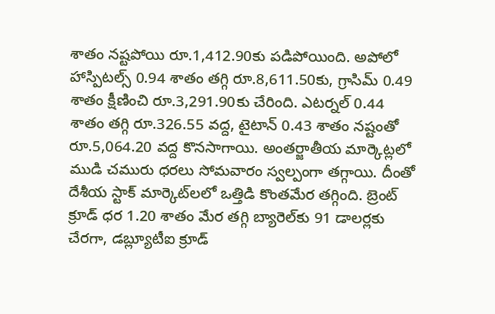శాతం నష్టపోయి రూ.1,412.90కు పడిపోయింది. అపోలో హాస్పిటల్స్‌ 0.94 శాతం తగ్గి రూ.8,611.50కు, గ్రాసిమ్‌ 0.49 శాతం క్షీణించి రూ.3,291.90కు చేరింది. ఎటర్నల్‌ 0.44 శాతం తగ్గి రూ.326.55 వద్ద, టైటాన్‌ 0.43 శాతం నష్టంతో రూ.5,064.20 వద్ద కొనసాగాయి. అంత‌ర్జాతీయ మార్కెట్ల‌లో ముడి చ‌మురు ధ‌ర‌లు సోమ‌వారం స్వ‌ల్పంగా త‌గ్గాయి. దీంతో దేశీయ స్టాక్ మార్కెట్‌ల‌లో ఒత్తిడి కొంత‌మేర త‌గ్గింది. బ్రెంట్ క్రూడ్ ధ‌ర 1.20 శాతం మేర త‌గ్గి బ్యారెల్‌కు 91 డాల‌ర్ల‌కు చేర‌గా, డ‌బ్ల్యూటీఐ క్రూడ్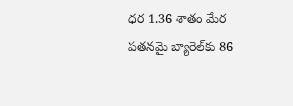ధ‌ర 1.36 శాతం మేర ప‌త‌న‌మై బ్యారెల్‌కు 86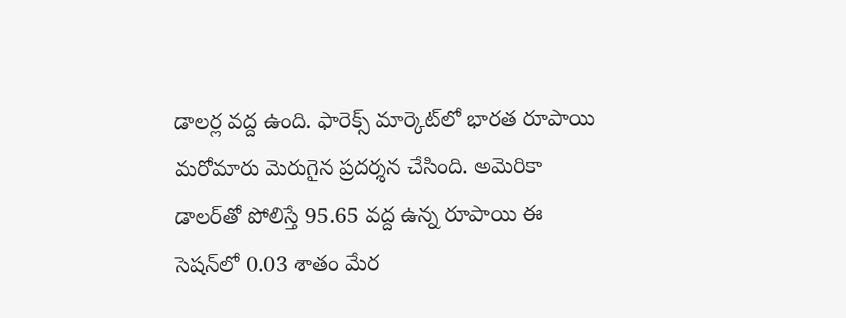డాల‌ర్ల వ‌ద్ద ఉంది. ఫారెక్స్ మార్కెట్‌లో భార‌త రూపాయి మ‌రోమారు మెరుగైన ప్ర‌ద‌ర్శ‌న చేసింది. అమెరికా డాల‌ర్‌తో పోలిస్తే 95.65 వద్ద ఉన్న రూపాయి ఈ సెష‌న్‌లో 0.03 శాతం మేర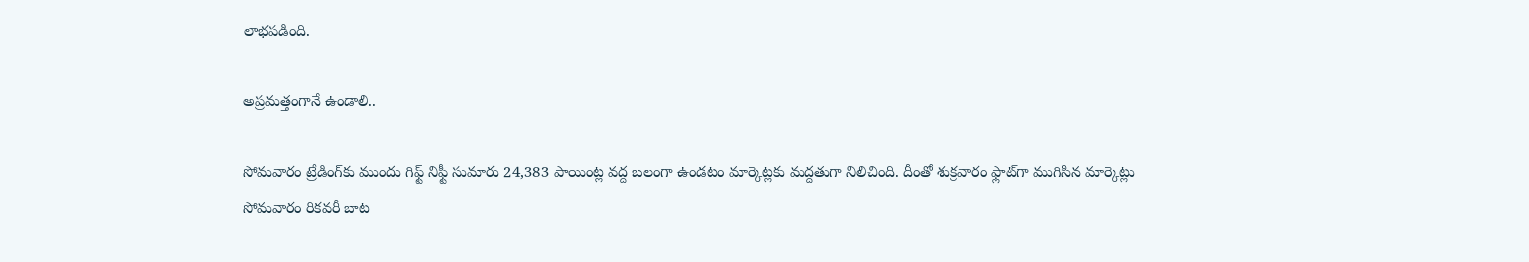లాభ‌ప‌డింది.

అప్ర‌మ‌త్తంగానే ఉండాలి..

సోమవారం ట్రేడింగ్‌కు ముందు గిఫ్ట్‌ నిఫ్టీ సుమారు 24,383 పాయింట్ల వద్ద బలంగా ఉండటం మార్కెట్లకు మద్దతుగా నిలిచింది. దీంతో శుక్రవారం ఫ్లాట్‌గా ముగిసిన మార్కెట్లు సోమవారం రికవరీ బాట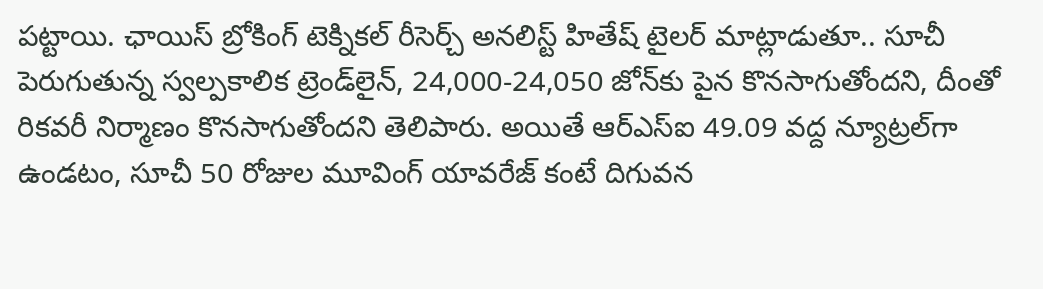పట్టాయి. ఛాయిస్‌ బ్రోకింగ్‌ టెక్నికల్‌ రీసెర్చ్‌ అనలిస్ట్‌ హితేష్‌ టైలర్‌ మాట్లాడుతూ.. సూచీ పెరుగుతున్న స్వల్పకాలిక ట్రెండ్‌లైన్‌, 24,000-24,050 జోన్‌కు పైన కొనసాగుతోందని, దీంతో రికవరీ నిర్మాణం కొనసాగుతోందని తెలిపారు. అయితే ఆర్‌ఎస్‌ఐ 49.09 వద్ద న్యూట్రల్‌గా ఉండటం, సూచీ 50 రోజుల మూవింగ్‌ యావరేజ్‌ కంటే దిగువన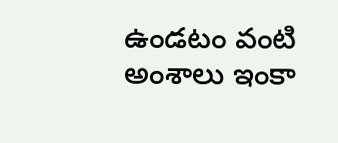ఉండటం వంటి అంశాలు ఇంకా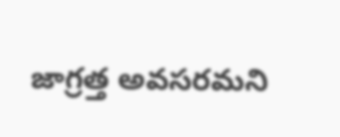జాగ్రత్త అవసరమని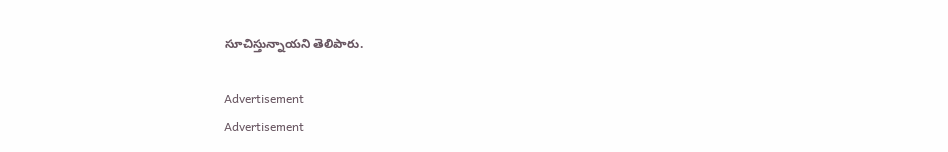సూచిస్తున్నాయ‌ని తెలిపారు.

Advertisement
Advertisement